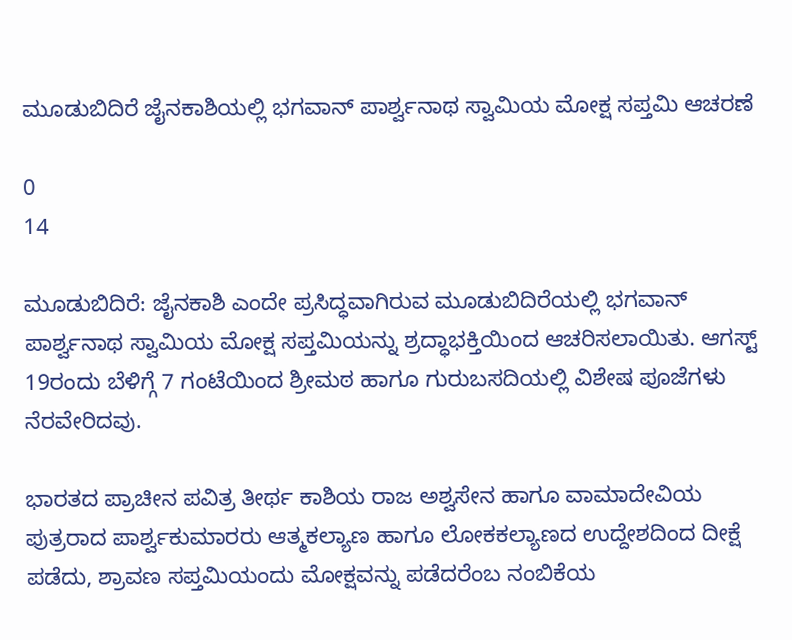ಮೂಡುಬಿದಿರೆ ಜೈನಕಾಶಿಯಲ್ಲಿ ಭಗವಾನ್ ಪಾರ್ಶ್ವನಾಥ ಸ್ವಾಮಿಯ ಮೋಕ್ಷ ಸಪ್ತಮಿ ಆಚರಣೆ

0
14

ಮೂಡುಬಿದಿರೆ: ಜೈನಕಾಶಿ ಎಂದೇ ಪ್ರಸಿದ್ಧವಾಗಿರುವ ಮೂಡುಬಿದಿರೆಯಲ್ಲಿ ಭಗವಾನ್ ಪಾರ್ಶ್ವನಾಥ ಸ್ವಾಮಿಯ ಮೋಕ್ಷ ಸಪ್ತಮಿಯನ್ನು ಶ್ರದ್ಧಾಭಕ್ತಿಯಿಂದ ಆಚರಿಸಲಾಯಿತು. ಆಗಸ್ಟ್ 19ರಂದು ಬೆಳಿಗ್ಗೆ 7 ಗಂಟೆಯಿಂದ ಶ್ರೀಮಠ ಹಾಗೂ ಗುರುಬಸದಿಯಲ್ಲಿ ವಿಶೇಷ ಪೂಜೆಗಳು ನೆರವೇರಿದವು.

ಭಾರತದ ಪ್ರಾಚೀನ ಪವಿತ್ರ ತೀರ್ಥ ಕಾಶಿಯ ರಾಜ ಅಶ್ವಸೇನ ಹಾಗೂ ವಾಮಾದೇವಿಯ ಪುತ್ರರಾದ ಪಾರ್ಶ್ವಕುಮಾರರು ಆತ್ಮಕಲ್ಯಾಣ ಹಾಗೂ ಲೋಕಕಲ್ಯಾಣದ ಉದ್ದೇಶದಿಂದ ದೀಕ್ಷೆ ಪಡೆದು, ಶ್ರಾವಣ ಸಪ್ತಮಿಯಂದು ಮೋಕ್ಷವನ್ನು ಪಡೆದರೆಂಬ ನಂಬಿಕೆಯ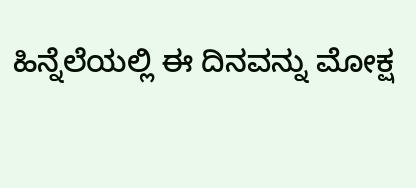ಹಿನ್ನೆಲೆಯಲ್ಲಿ ಈ ದಿನವನ್ನು ಮೋಕ್ಷ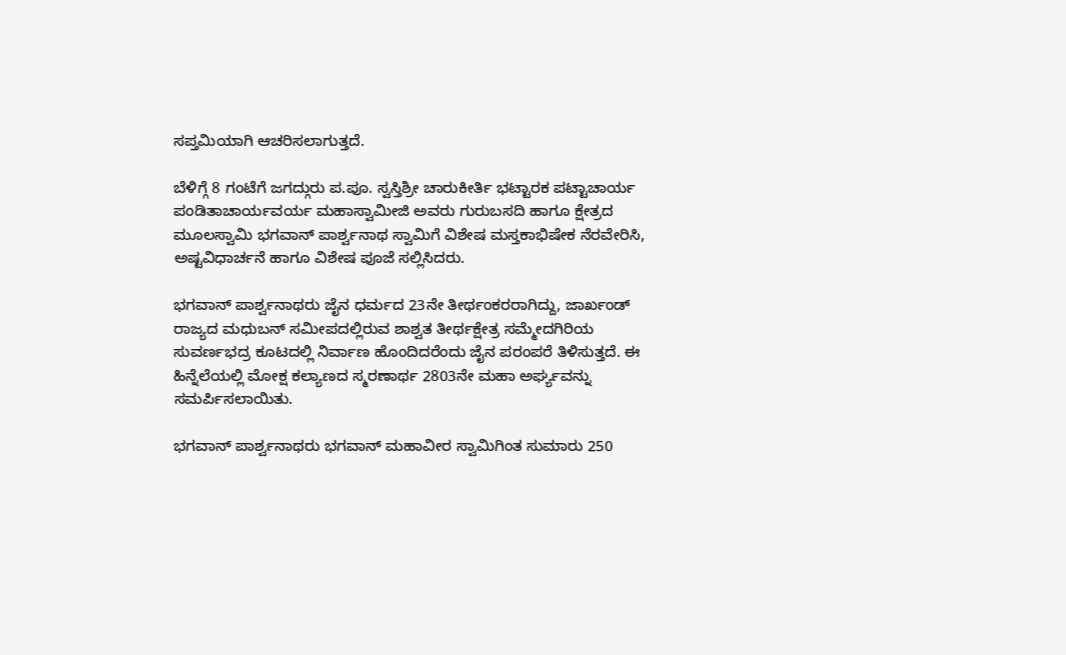ಸಪ್ತಮಿಯಾಗಿ ಆಚರಿಸಲಾಗುತ್ತದೆ.

ಬೆಳಿಗ್ಗೆ 8 ಗಂಟೆಗೆ ಜಗದ್ಗುರು ಪ.ಪೂ. ಸ್ವಸ್ತಿಶ್ರೀ ಚಾರುಕೀರ್ತಿ ಭಟ್ಟಾರಕ ಪಟ್ಟಾಚಾರ್ಯ ಪಂಡಿತಾಚಾರ್ಯವರ್ಯ ಮಹಾಸ್ವಾಮೀಜಿ ಅವರು ಗುರುಬಸದಿ ಹಾಗೂ ಕ್ಷೇತ್ರದ ಮೂಲಸ್ವಾಮಿ ಭಗವಾನ್ ಪಾರ್ಶ್ವನಾಥ ಸ್ವಾಮಿಗೆ ವಿಶೇಷ ಮಸ್ತಕಾಭಿಷೇಕ ನೆರವೇರಿಸಿ, ಅಷ್ಟವಿಧಾರ್ಚನೆ ಹಾಗೂ ವಿಶೇಷ ಪೂಜೆ ಸಲ್ಲಿಸಿದರು.

ಭಗವಾನ್ ಪಾರ್ಶ್ವನಾಥರು ಜೈನ ಧರ್ಮದ 23ನೇ ತೀರ್ಥಂಕರರಾಗಿದ್ದು, ಜಾರ್ಖಂಡ್ ರಾಜ್ಯದ ಮಧುಬನ್ ಸಮೀಪದಲ್ಲಿರುವ ಶಾಶ್ವತ ತೀರ್ಥಕ್ಷೇತ್ರ ಸಮ್ಮೇದಗಿರಿಯ ಸುವರ್ಣಭದ್ರ ಕೂಟದಲ್ಲಿ ನಿರ್ವಾಣ ಹೊಂದಿದರೆಂದು ಜೈನ ಪರಂಪರೆ ತಿಳಿಸುತ್ತದೆ. ಈ ಹಿನ್ನೆಲೆಯಲ್ಲಿ ಮೋಕ್ಷ ಕಲ್ಯಾಣದ ಸ್ಮರಣಾರ್ಥ 2803ನೇ ಮಹಾ ಅರ್ಘ್ಯವನ್ನು ಸಮರ್ಪಿಸಲಾಯಿತು.

ಭಗವಾನ್ ಪಾರ್ಶ್ವನಾಥರು ಭಗವಾನ್ ಮಹಾವೀರ ಸ್ವಾಮಿಗಿಂತ ಸುಮಾರು 250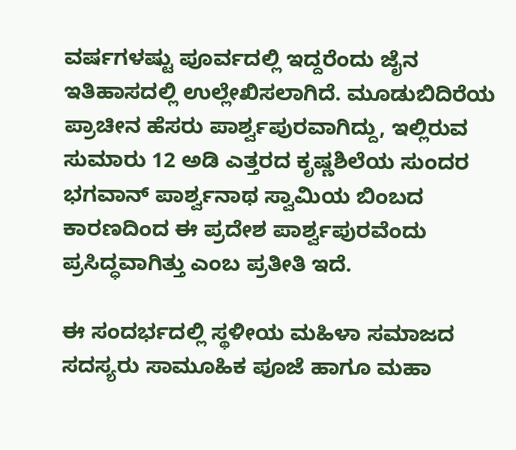ವರ್ಷಗಳಷ್ಟು ಪೂರ್ವದಲ್ಲಿ ಇದ್ದರೆಂದು ಜೈನ ಇತಿಹಾಸದಲ್ಲಿ ಉಲ್ಲೇಖಿಸಲಾಗಿದೆ. ಮೂಡುಬಿದಿರೆಯ ಪ್ರಾಚೀನ ಹೆಸರು ಪಾರ್ಶ್ವಪುರವಾಗಿದ್ದು, ಇಲ್ಲಿರುವ ಸುಮಾರು 12 ಅಡಿ ಎತ್ತರದ ಕೃಷ್ಣಶಿಲೆಯ ಸುಂದರ ಭಗವಾನ್ ಪಾರ್ಶ್ವನಾಥ ಸ್ವಾಮಿಯ ಬಿಂಬದ ಕಾರಣದಿಂದ ಈ ಪ್ರದೇಶ ಪಾರ್ಶ್ವಪುರವೆಂದು ಪ್ರಸಿದ್ಧವಾಗಿತ್ತು ಎಂಬ ಪ್ರತೀತಿ ಇದೆ.

ಈ ಸಂದರ್ಭದಲ್ಲಿ ಸ್ಥಳೀಯ ಮಹಿಳಾ ಸಮಾಜದ ಸದಸ್ಯರು ಸಾಮೂಹಿಕ ಪೂಜೆ ಹಾಗೂ ಮಹಾ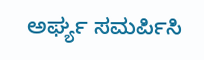ಅರ್ಘ್ಯ ಸಮರ್ಪಿಸಿ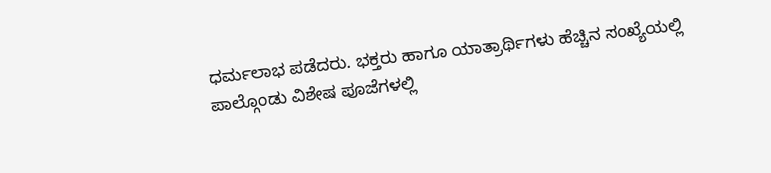ಧರ್ಮಲಾಭ ಪಡೆದರು. ಭಕ್ತರು ಹಾಗೂ ಯಾತ್ರಾರ್ಥಿಗಳು ಹೆಚ್ಚಿನ ಸಂಖ್ಯೆಯಲ್ಲಿ ಪಾಲ್ಗೊಂಡು ವಿಶೇಷ ಪೂಜೆಗಳಲ್ಲಿ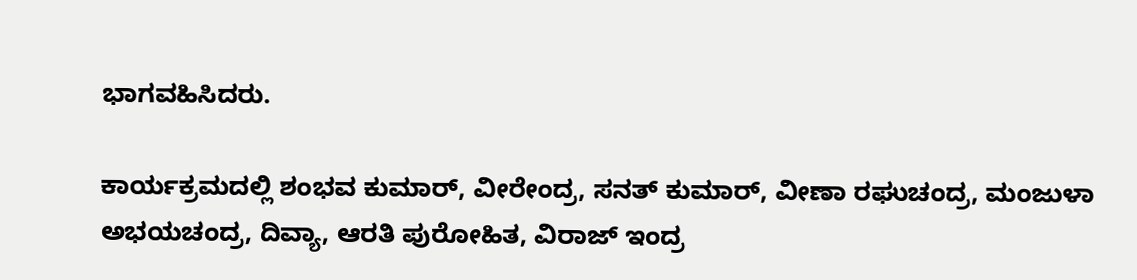ಭಾಗವಹಿಸಿದರು.

ಕಾರ್ಯಕ್ರಮದಲ್ಲಿ ಶಂಭವ ಕುಮಾರ್, ವೀರೇಂದ್ರ, ಸನತ್ ಕುಮಾರ್, ವೀಣಾ ರಘುಚಂದ್ರ, ಮಂಜುಳಾ ಅಭಯಚಂದ್ರ, ದಿವ್ಯಾ, ಆರತಿ ಪುರೋಹಿತ, ವಿರಾಜ್ ಇಂದ್ರ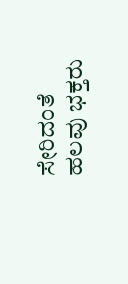ಸೇರಿದಂತೆ ಹಲವು ಭಕ್ತರು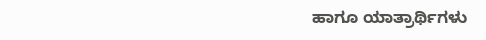ಹಾಗೂ ಯಾತ್ರಾರ್ಥಿಗಳು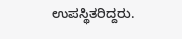ಉಪಸ್ಥಿತರಿದ್ದರು.